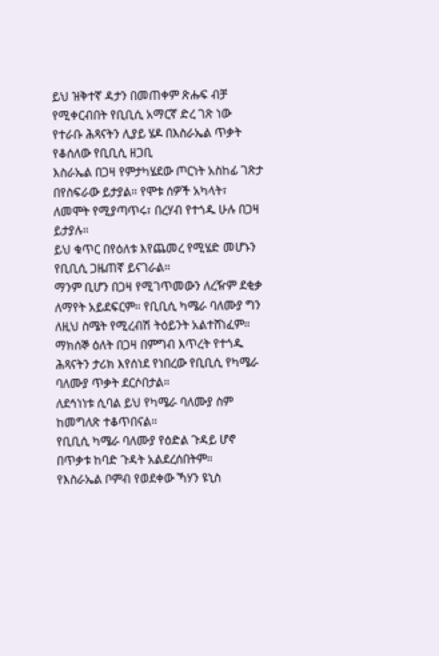ይህ ዝቅተኛ ዳታን በመጠቀም ጽሑፍ ብቻ የሚቀርብበት የቢቢሲ አማርኛ ድረ ገጽ ነው
የተራቡ ሕጻናትን ሊያይ ሄዶ በእስራኤል ጥቃት የቆሰለው የቢቢሲ ዘጋቢ
እስራኤል በጋዛ የምታካሄደው ጦርነት አስከፊ ገጽታ በየስፍራው ይታያል። የሞቱ ሰዎች አካላት፣ ለመሞት የሚያጣጥሩ፣ በረሃብ የተጎዱ ሁሉ በጋዛ ይታያሉ።
ይህ ቁጥር በየዕለቱ እየጨመረ የሚሄድ መሆኑን የቢቢሲ ጋዜጠኛ ይናገራል።
ማንም ቢሆን በጋዛ የሚገጥመውን ለረዥም ደቂቃ ለማየት አይደፍርም። የቢቢሲ ካሜራ ባለሙያ ግን ለዚህ ስሜት የሚረብሽ ትዕይንት አልተሸነፈም። ማክሰኞ ዕለት በጋዛ በምግብ እጥረት የተጎዱ ሕጻናትን ታሪክ እየሰነደ የነበረው የቢቢሲ የካሜራ ባለሙያ ጥቃት ደርሶበታል።
ለደኅነነቱ ሲባል ይህ የካሜራ ባለሙያ ስም ከመግለጽ ተቆጥበናል።
የቢቢሲ ካሜራ ባለሙያ የዕድል ጉዳይ ሆኖ በጥቃቱ ከባድ ጉዳት አልደረሰበትም።
የእስራኤል ቦምብ የወደቀው ኻሃን ዩኒስ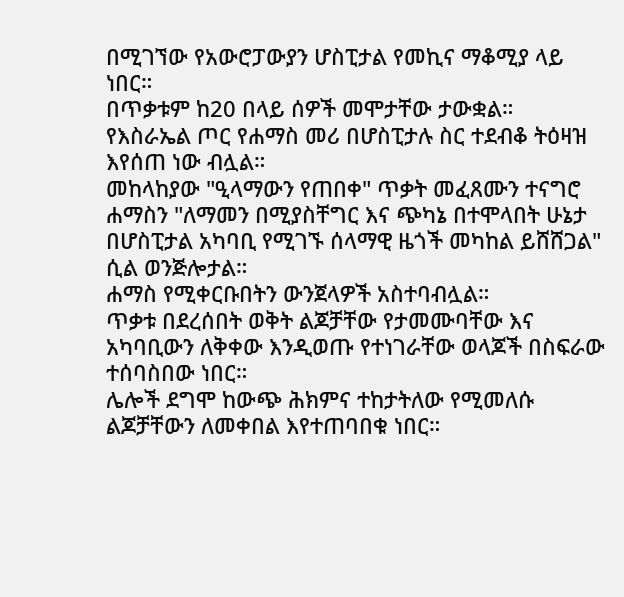በሚገኘው የአውሮፓውያን ሆስፒታል የመኪና ማቆሚያ ላይ ነበር።
በጥቃቱም ከ20 በላይ ሰዎች መሞታቸው ታውቋል።
የእስራኤል ጦር የሐማስ መሪ በሆስፒታሉ ስር ተደብቆ ትዕዛዝ እየሰጠ ነው ብሏል።
መከላከያው "ዒላማውን የጠበቀ" ጥቃት መፈጸሙን ተናግሮ ሐማስን "ለማመን በሚያስቸግር እና ጭካኔ በተሞላበት ሁኔታ በሆስፒታል አካባቢ የሚገኙ ሰላማዊ ዜጎች መካከል ይሸሸጋል" ሲል ወንጅሎታል።
ሐማስ የሚቀርቡበትን ውንጀላዎች አስተባብሏል።
ጥቃቱ በደረሰበት ወቅት ልጆቻቸው የታመሙባቸው እና አካባቢውን ለቅቀው እንዲወጡ የተነገራቸው ወላጆች በስፍራው ተሰባስበው ነበር።
ሌሎች ደግሞ ከውጭ ሕክምና ተከታትለው የሚመለሱ ልጆቻቸውን ለመቀበል እየተጠባበቁ ነበር።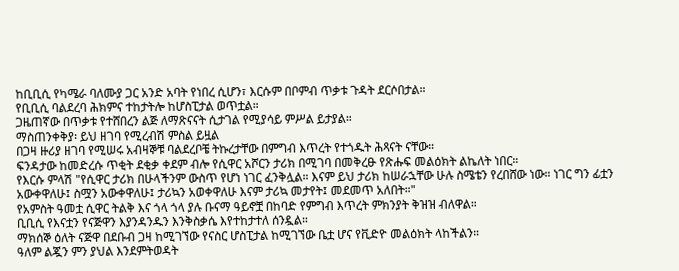ከቢቢሲ የካሜራ ባለሙያ ጋር አንድ አባት የነበረ ሲሆን፣ እርሱም በቦምብ ጥቃቱ ጉዳት ደርሶበታል።
የቢቢሲ ባልደረባ ሕክምና ተከታትሎ ከሆስፒታል ወጥቷል።
ጋዜጠኛው በጥቃቱ የተሸበረን ልጅ ለማጽናናት ሲታገል የሚያሳይ ምሥል ይታያል።
ማስጠንቀቅያ፡ ይህ ዘገባ የሚረብሽ ምስል ይዟል
በጋዛ ዙሪያ ዘገባ የሚሠሩ አብዛኞቹ ባልደረቦቼ ትኩረታቸው በምግብ እጥረት የተጎዱት ሕጻናት ናቸው።
ፍንዳታው ከመድረሱ ጥቂት ደቂቃ ቀደም ብሎ የሲዋር አሾርን ታሪክ በሚገባ በመቅረፁ የጽሑፍ መልዕክት ልኬለት ነበር።
የእርሱ ምላሽ "የሲዋር ታሪክ በሁላችንም ውስጥ የሆነ ነገር ፈንቅሏል። እናም ይህ ታሪክ ከሠራኋቸው ሁሉ ስሜቴን የረበሸው ነው። ነገር ግን ፊቷን አውቀዋለሁ፤ ስሟን አውቀዋለሁ፤ ታሪኳን አወቀዋለሁ እናም ታሪኳ መታየት፤ መደመጥ አለበት።"
የአምስት ዓመቷ ሲዋር ትልቅ እና ጎላ ጎላ ያሉ ቡናማ ዓይኖቿ በከባድ የምግብ እጥረት ምክንያት ቅዝዝ ብለዋል።
ቢቢሲ የእናቷን የናጅዋን እያንዳንዱን እንቅስቃሴ እየተከታተለ ሰንዷል።
ማክሰኞ ዕለት ናጅዋ በደቡብ ጋዛ ከሚገኘው የናስር ሆስፒታል ከሚገኘው ቤቷ ሆና የቪድዮ መልዕክት ላከችልን።
ዓለም ልጇን ምን ያህል እንደምትወዳት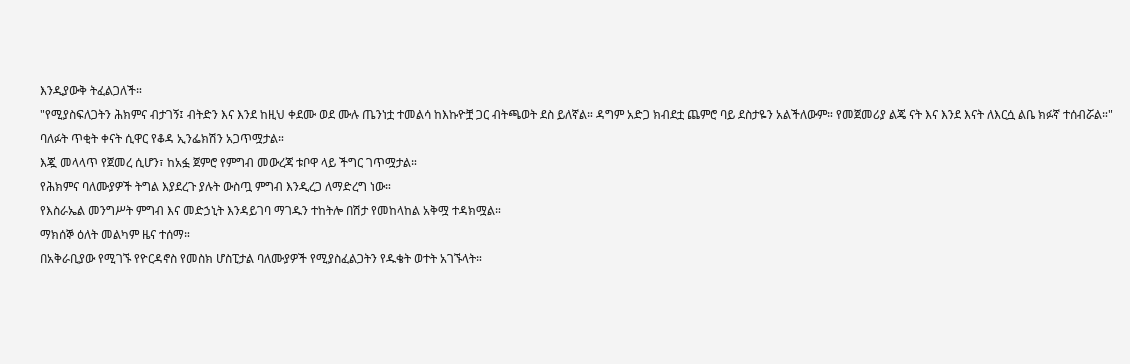እንዲያውቅ ትፈልጋለች።
"የሚያስፍለጋትን ሕክምና ብታገኝ፤ ብትድን እና እንደ ከዚህ ቀደሙ ወደ ሙሉ ጤንነቷ ተመልሳ ከእኩዮቿ ጋር ብትጫወት ደስ ይለኛል። ዳግም አድጋ ክብደቷ ጨምሮ ባይ ደስታዬን አልችለውም። የመጀመሪያ ልጄ ናት እና እንደ እናት ለእርሷ ልቤ ክፉኛ ተሰብሯል።"
ባለፉት ጥቂት ቀናት ሲዋር የቆዳ ኢንፌክሽን አጋጥሟታል።
እጇ መላላጥ የጀመረ ሲሆን፣ ከአፏ ጀምሮ የምግብ መውረጃ ቱቦዋ ላይ ችግር ገጥሟታል።
የሕክምና ባለሙያዎች ትግል እያደረጉ ያሉት ውስጧ ምግብ እንዲረጋ ለማድረግ ነው።
የእስራኤል መንግሥት ምግብ እና መድኃኒት እንዳይገባ ማገዱን ተከትሎ በሽታ የመከላከል አቅሟ ተዳክሟል።
ማክሰኞ ዕለት መልካም ዜና ተሰማ።
በአቅራቢያው የሚገኙ የዮርዳኖስ የመስክ ሆስፒታል ባለሙያዎች የሚያስፈልጋትን የዱቄት ወተት አገኙላት።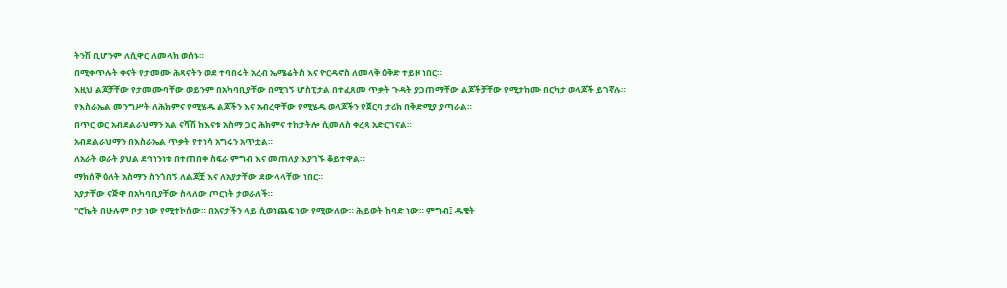ትንሽ ቢሆንም ለሲዋር ለመላክ ወሰኑ።
በሚቀጥሉት ቀናት የታመሙ ሕጻናትን ወደ ተባበሩት አረብ ኤሜሬትስ እና ዮርዳኖስ ለመላቅ ዕቅድ ተይዞ ነበር።
እዚህ ልጆቻቸው የታመሙባቸው ወይንም በአካባቢያቸው በሚገኝ ሆስፒታል በተፈጸመ ጥቃት ጉዳት ያጋጠማቸው ልጆችቻቸው የሚታከሙ በርካታ ወላጆች ይገኛሉ።
የእስራኤል መንግሥት ለሕክምና የሚሄዱ ልጆችን እና አብረዋቸው የሚሄዱ ወላጆችን የጀርባ ታሪክ በቅድሚያ ያጣራል።
በጥር ወር አብደልራህማን አል ናሻሽ ከእናቱ አስማ ጋር ሕክምና ተከታትሎ ሲመለስ ቀረጻ አድርገናል።
አብደልራህማን በእስራኤል ጥቃት የተነሳ አግሩን አጥቷል።
ለአራት ወራት ያህል ደኅነንነቱ በተጠበቀ ስፍራ ምግብ እና መጠለያ እያገኙ ቆይተዋል።
ማክሰኞ ዕለት አስማን ስንጎበኝ ለልጆቿ እና ለአያታቸው ደውላላቸው ነበር።
አያታቸው ናጅዋ በአካባቢያቸው ስላለው ጦርነት ታወራለች።
"ሮኬት በሁሉም ቦታ ነው የሚተኮሰው። በአናታችን ላይ ሲወነጨፍ ነው የሚውለው። ሕይወት ከባድ ነው። ምግብ፤ ዱቄት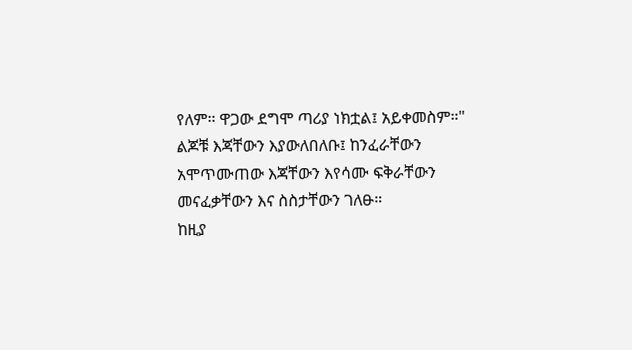የለም። ዋጋው ደግሞ ጣሪያ ነክቷል፤ አይቀመስም።"
ልጆቹ እጃቸውን እያውለበለቡ፤ ከንፈራቸውን አሞጥሙጠው እጃቸውን እየሳሙ ፍቅራቸውን መናፈቃቸውን እና ስስታቸውን ገለፁ።
ከዚያ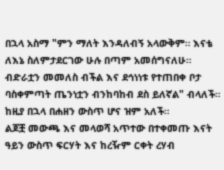በኋላ አስማ "ምን ማለት እንዳለብኝ አላውቅም። እናቴ ለእኔ ስለምታደርገው ሁሉ በጣም አመሰግናለሁ። ብድራቷን መመለስ ብችል እና ደኅነነቱ የተጠበቀ ቦታ ባስቀምጣት ጤንነቷን ብንከባከብ ደስ ይለኛል" ብላለች።
ከዚያ በኋላ በሐዘን ውስጥ ሆና ዝም አለች።
ልጆቿ መውጫ እና መላወሻ አጥተው በተቀመጡ እናት ዓይን ውስጥ ፍርሃት እና ከረዥም ርቀት ረሃብ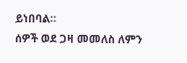ይነበባል።
ሰዎች ወደ ጋዛ መመለስ ለምን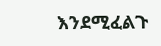እንደሚፈልጉ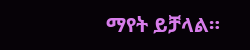ማየት ይቻላል።